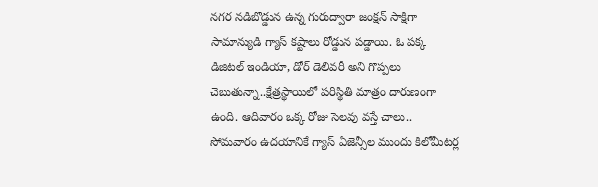నగర నడిబొడ్డున ఉన్న గురుద్వారా జంక్షన్ సాక్షిగా సామాన్యుడి గ్యాస్ కష్టాలు రోడ్డున పడ్డాయి. ఓ పక్క డిజిటల్ ఇండియా, డోర్ డెలివరీ అని గొప్పలు చెబుతున్నా..క్షేత్రస్థాయిలో పరిస్థితి మాత్రం దారుణంగా ఉంది. ఆదివారం ఒక్క రోజు సెలవు వస్తే చాలు.. సోమవారం ఉదయానికే గ్యాస్ ఏజెన్సీల ముందు కిలోమీటర్ల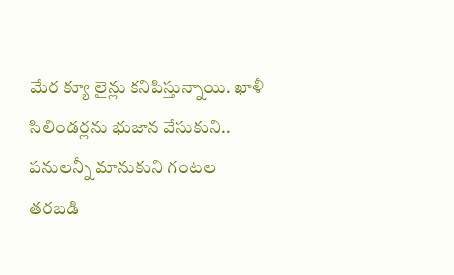మేర క్యూ లైన్లు కనిపిస్తున్నాయి. ఖాళీ సిలిండర్లను భుజాన వేసుకుని.. పనులన్నీ మానుకుని గంటల తరబడి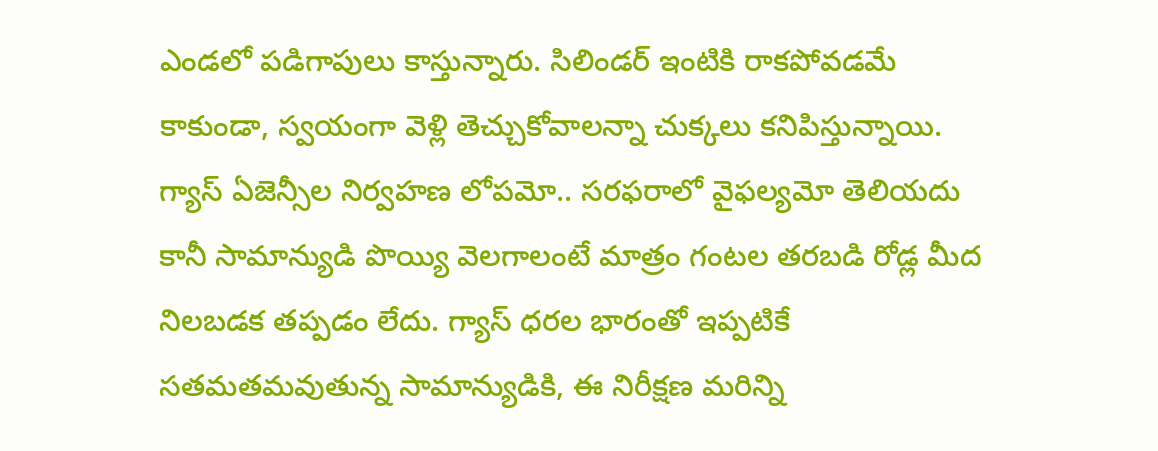ఎండలో పడిగాపులు కాస్తున్నారు. సిలిండర్ ఇంటికి రాకపోవడమే కాకుండా, స్వయంగా వెళ్లి తెచ్చుకోవాలన్నా చుక్కలు కనిపిస్తున్నాయి. గ్యాస్ ఏజెన్సీల నిర్వహణ లోపమో.. సరఫరాలో వైఫల్యమో తెలియదు కానీ సామాన్యుడి పొయ్యి వెలగాలంటే మాత్రం గంటల తరబడి రోడ్ల మీద నిలబడక తప్పడం లేదు. గ్యాస్ ధరల భారంతో ఇప్పటికే సతమతమవుతున్న సామాన్యుడికి, ఈ నిరీక్షణ మరిన్ని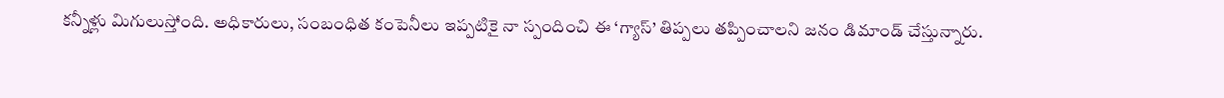కన్నీళ్లు మిగులుస్తోంది. అధికారులు, సంబంధిత కంపెనీలు ఇప్పటికై నా స్పందించి ఈ ‘గ్యాస్’ తిప్పలు తప్పించాలని జనం డిమాండ్ చేస్తున్నారు.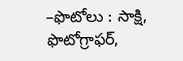–ఫొటోలు : సాక్షి, ఫొటోగ్రాఫర్,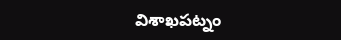విశాఖపట్నం